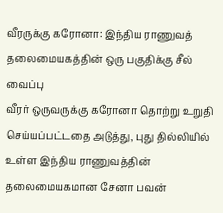வீரருக்கு கரோனா: இந்திய ராணுவத் தலைமையகத்தின் ஒரு பகுதிக்கு சீல் வைப்பு
வீரர் ஒருவருக்கு கரோனா தொற்று உறுதி செய்யப்பட்டதை அடுத்து, புது தில்லியில் உள்ள இந்திய ராணுவத்தின் தலைமையகமான சேனா பவன்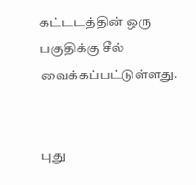கட்டடத்தின் ஒரு பகுதிக்கு சீல் வைக்கப்பட்டுள்ளது.


புது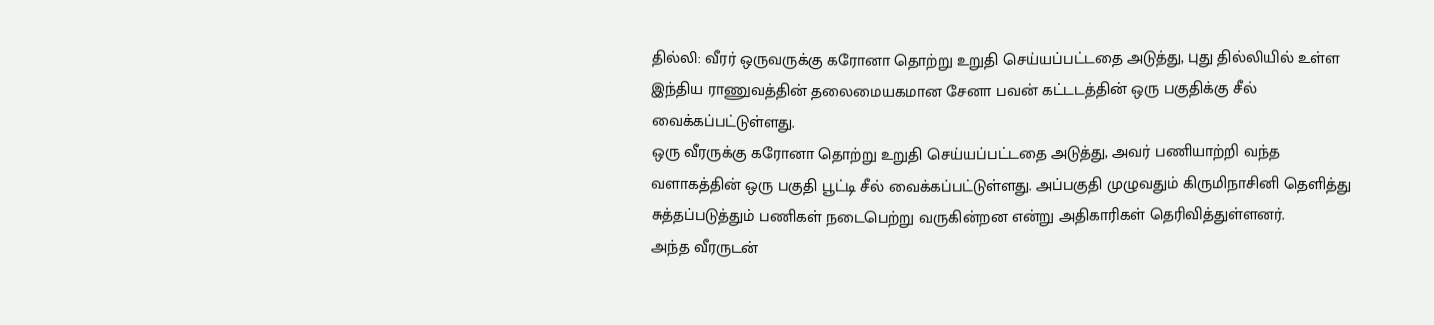தில்லி: வீரர் ஒருவருக்கு கரோனா தொற்று உறுதி செய்யப்பட்டதை அடுத்து, புது தில்லியில் உள்ள இந்திய ராணுவத்தின் தலைமையகமான சேனா பவன் கட்டடத்தின் ஒரு பகுதிக்கு சீல் வைக்கப்பட்டுள்ளது.
ஒரு வீரருக்கு கரோனா தொற்று உறுதி செய்யப்பட்டதை அடுத்து, அவர் பணியாற்றி வந்த வளாகத்தின் ஒரு பகுதி பூட்டி சீல் வைக்கப்பட்டுள்ளது. அப்பகுதி முழுவதும் கிருமிநாசினி தெளித்து சுத்தப்படுத்தும் பணிகள் நடைபெற்று வருகின்றன என்று அதிகாரிகள் தெரிவித்துள்ளனர்.
அந்த வீரருடன்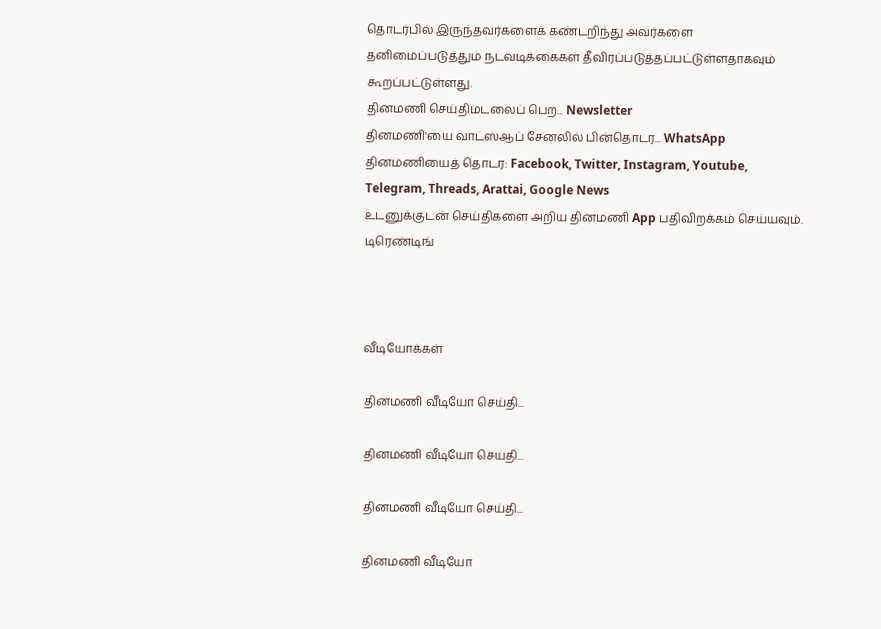தொடர்பில் இருந்தவர்களைக் கண்டறிந்து அவர்களை தனிமைப்படுத்தும் நடவடிக்கைகள் தீவிரப்படுத்தப்பட்டுள்ளதாகவும் கூறப்பட்டுள்ளது.
தினமணி செய்திமடலைப் பெற... Newsletter
தினமணி'யை வாட்ஸ்ஆப் சேனலில் பின்தொடர... WhatsApp
தினமணியைத் தொடர: Facebook, Twitter, Instagram, Youtube, Telegram, Threads, Arattai, Google News
உடனுக்குடன் செய்திகளை அறிய தினமணி App பதிவிறக்கம் செய்யவும்.
டிரெண்டிங்



வீடியோக்கள்

தினமணி வீடியோ செய்தி...

தினமணி வீடியோ செய்தி...

தினமணி வீடியோ செய்தி...

தினமணி வீடியோ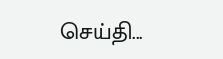செய்தி...